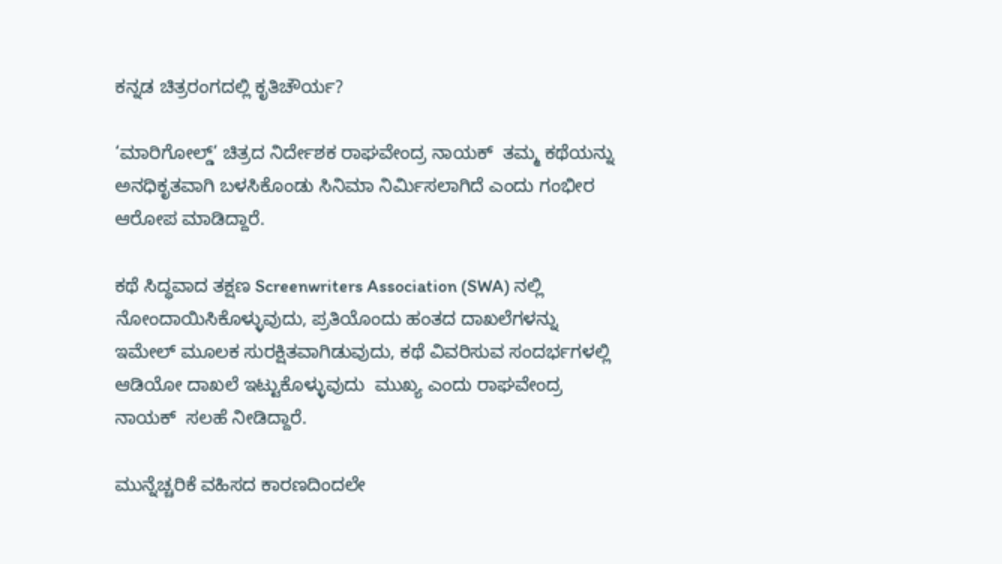ಕನ್ನಡ ಚಿತ್ರರಂಗದಲ್ಲಿ ಕೃತಿಚೌರ್ಯ?

‘ಮಾರಿಗೋಲ್ಡ್’ ಚಿತ್ರದ ನಿರ್ದೇಶಕ ರಾಘವೇಂದ್ರ ನಾಯಕ್  ತಮ್ಮ ಕಥೆಯನ್ನು ಅನಧಿಕೃತವಾಗಿ ಬಳಸಿಕೊಂಡು ಸಿನಿಮಾ ನಿರ್ಮಿಸಲಾಗಿದೆ ಎಂದು ಗಂಭೀರ ಆರೋಪ ಮಾಡಿದ್ದಾರೆ.

ಕಥೆ ಸಿದ್ಧವಾದ ತಕ್ಷಣ Screenwriters Association (SWA) ನಲ್ಲಿ ನೋಂದಾಯಿಸಿಕೊಳ್ಳುವುದು, ಪ್ರತಿಯೊಂದು ಹಂತದ ದಾಖಲೆಗಳನ್ನು ಇಮೇಲ್ ಮೂಲಕ ಸುರಕ್ಷಿತವಾಗಿಡುವುದು, ಕಥೆ ವಿವರಿಸುವ ಸಂದರ್ಭಗಳಲ್ಲಿ ಆಡಿಯೋ ದಾಖಲೆ ಇಟ್ಟುಕೊಳ್ಳುವುದು  ಮುಖ್ಯ ಎಂದು ರಾಘವೇಂದ್ರ ನಾಯಕ್  ಸಲಹೆ ನೀಡಿದ್ದಾರೆ.

ಮುನ್ನೆಚ್ಚರಿಕೆ ವಹಿಸದ ಕಾರಣದಿಂದಲೇ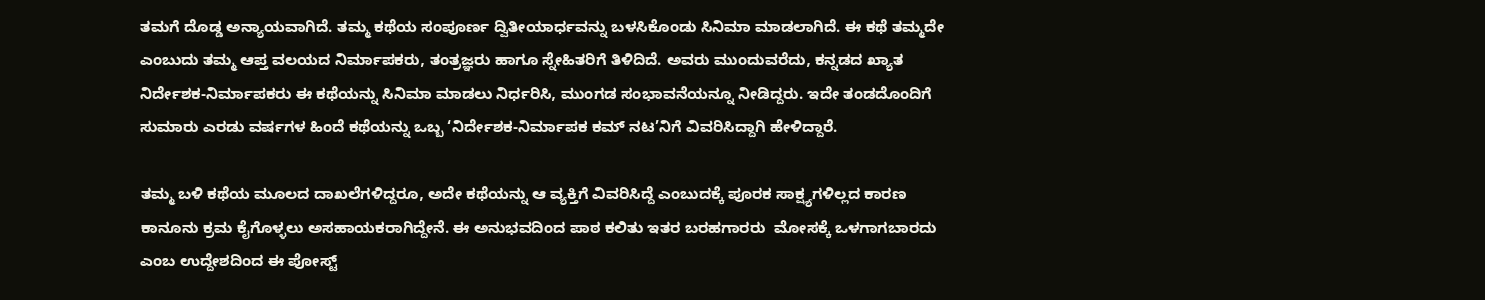ತಮಗೆ ದೊಡ್ಡ ಅನ್ಯಾಯವಾಗಿದೆ. ತಮ್ಮ ಕಥೆಯ ಸಂಪೂರ್ಣ ದ್ವಿತೀಯಾರ್ಧವನ್ನು ಬಳಸಿಕೊಂಡು ಸಿನಿಮಾ ಮಾಡಲಾಗಿದೆ. ಈ ಕಥೆ ತಮ್ಮದೇ ಎಂಬುದು ತಮ್ಮ ಆಪ್ತ ವಲಯದ ನಿರ್ಮಾಪಕರು, ತಂತ್ರಜ್ಞರು ಹಾಗೂ ಸ್ನೇಹಿತರಿಗೆ ತಿಳಿದಿದೆ. ಅವರು ಮುಂದುವರೆದು, ಕನ್ನಡದ ಖ್ಯಾತ ನಿರ್ದೇಶಕ-ನಿರ್ಮಾಪಕರು ಈ ಕಥೆಯನ್ನು ಸಿನಿಮಾ ಮಾಡಲು ನಿರ್ಧರಿಸಿ, ಮುಂಗಡ ಸಂಭಾವನೆಯನ್ನೂ ನೀಡಿದ್ದರು. ಇದೇ ತಂಡದೊಂದಿಗೆ ಸುಮಾರು ಎರಡು ವರ್ಷಗಳ ಹಿಂದೆ ಕಥೆಯನ್ನು ಒಬ್ಬ ‘ನಿರ್ದೇಶಕ-ನಿರ್ಮಾಪಕ ಕಮ್ ನಟ’ನಿಗೆ ವಿವರಿಸಿದ್ದಾಗಿ ಹೇಳಿದ್ದಾರೆ.

ತಮ್ಮ ಬಳಿ ಕಥೆಯ ಮೂಲದ ದಾಖಲೆಗಳಿದ್ದರೂ, ಅದೇ ಕಥೆಯನ್ನು ಆ ವ್ಯಕ್ತಿಗೆ ವಿವರಿಸಿದ್ದೆ ಎಂಬುದಕ್ಕೆ ಪೂರಕ ಸಾಕ್ಷ್ಯಗಳಿಲ್ಲದ ಕಾರಣ   ಕಾನೂನು ಕ್ರಮ ಕೈಗೊಳ್ಳಲು ಅಸಹಾಯಕರಾಗಿದ್ದೇನೆ. ಈ ಅನುಭವದಿಂದ ಪಾಠ ಕಲಿತು ಇತರ ಬರಹಗಾರರು  ಮೋಸಕ್ಕೆ ಒಳಗಾಗಬಾರದು ಎಂಬ ಉದ್ದೇಶದಿಂದ ಈ ಪೋಸ್ಟ್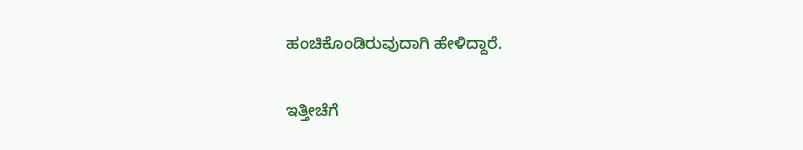ಹಂಚಿಕೊಂಡಿರುವುದಾಗಿ ಹೇಳಿದ್ದಾರೆ.

ಇತ್ತೀಚೆಗೆ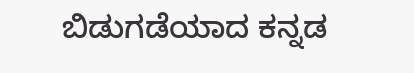ಬಿಡುಗಡೆಯಾದ ಕನ್ನಡ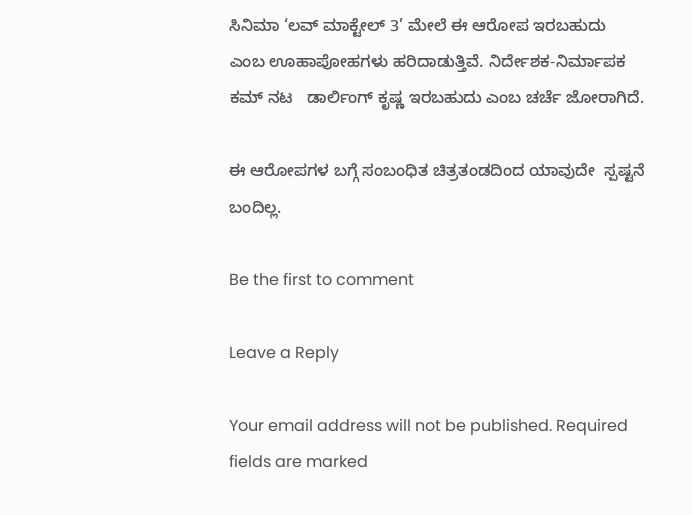ಸಿನಿಮಾ ‘ಲವ್ ಮಾಕ್ಟೇಲ್ 3’ ಮೇಲೆ ಈ ಆರೋಪ ಇರಬಹುದು ಎಂಬ ಊಹಾಪೋಹಗಳು ಹರಿದಾಡುತ್ತಿವೆ. ನಿರ್ದೇಶಕ-ನಿರ್ಮಾಪಕ ಕಮ್ ನಟ   ಡಾರ್ಲಿಂಗ್ ಕೃಷ್ಣ ಇರಬಹುದು ಎಂಬ ಚರ್ಚೆ ಜೋರಾಗಿದೆ.

ಈ ಆರೋಪಗಳ ಬಗ್ಗೆ ಸಂಬಂಧಿತ ಚಿತ್ರತಂಡದಿಂದ ಯಾವುದೇ  ಸ್ಪಷ್ಟನೆ  ಬಂದಿಲ್ಲ.

Be the first to comment

Leave a Reply

Your email address will not be published. Required fields are marked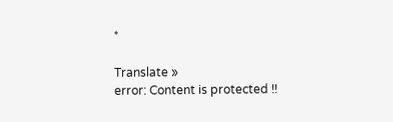*

Translate »
error: Content is protected !!